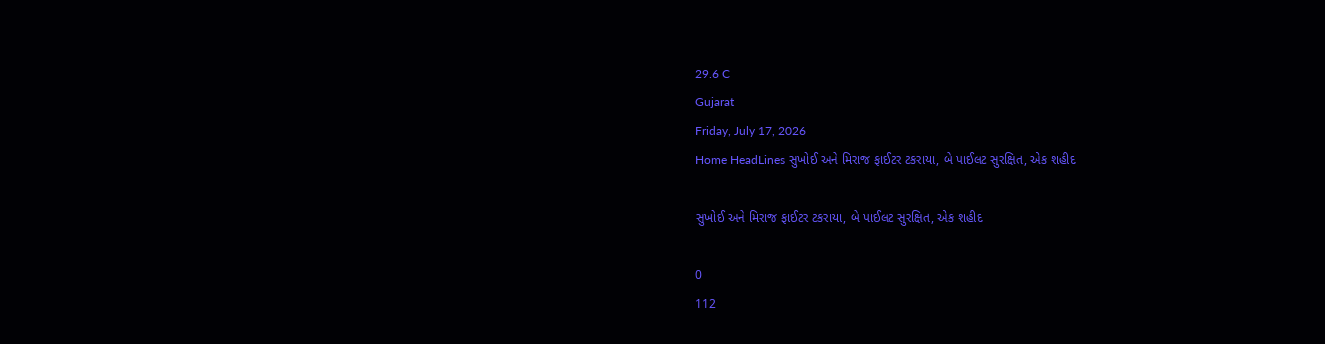29.6 C
Gujarat
Friday, July 17, 2026
Home HeadLines સુખોઈ અને મિરાજ ફાઈટર ટકરાયા, બે પાઈલટ સુરક્ષિત, એક શહીદ

સુખોઈ અને મિરાજ ફાઈટર ટકરાયા, બે પાઈલટ સુરક્ષિત, એક શહીદ

0
112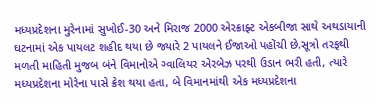મધ્યપ્રદેશના મુરેનામાં સુખોઈ-30 અને મિરાજ 2000 એરક્રાફ્ટ એકબીજા સાથે અથડાયાની ઘટનામાં એક પાયલટ શહીદ થયા છે જ્યારે 2 પાયલને ઈજાઓ પહોંચી છે.સૂત્રો તરફથી મળતી માહિતી મુજબ બંને વિમાનોએ ગ્વાલિયર એરબેઝ પરથી ઉડાન ભરી હતી, ત્યારે મધ્યપ્રદેશના મોરેના પાસે ક્રેશ થયા હતા, બે વિમાનમાંથી એક મધ્યપ્રદેશના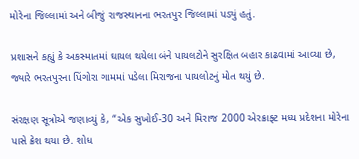મોરેના જિલ્લામાં અને બીજું રાજસ્થાનના ભરતપુર જિલ્લામાં પડ્યું હતું.

પ્રશાસને કહ્યું કે અકસ્માતમાં ઘાયલ થયેલા બંને પાયલટોને સુરક્ષિત બહાર કાઢવામાં આવ્યા છે, જ્યારે ભરતપુરના પિંગોરા ગામમાં પડેલા મિરાજના પાયલોટનું મોત થયું છે.

સંરક્ષણ સૂત્રોએ જણાવ્યું કે, “એક સુખોઈ-30 અને મિરાજ 2000 એરક્રાફ્ટ મધ્ય પ્રદેશના મોરેના પાસે ક્રેશ થયા છે. શોધ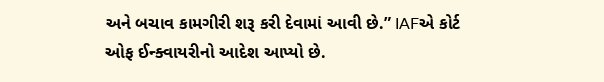અને બચાવ કામગીરી શરૂ કરી દેવામાં આવી છે.” IAFએ કોર્ટ ઓફ ઈન્ક્વાયરીનો આદેશ આપ્યો છે.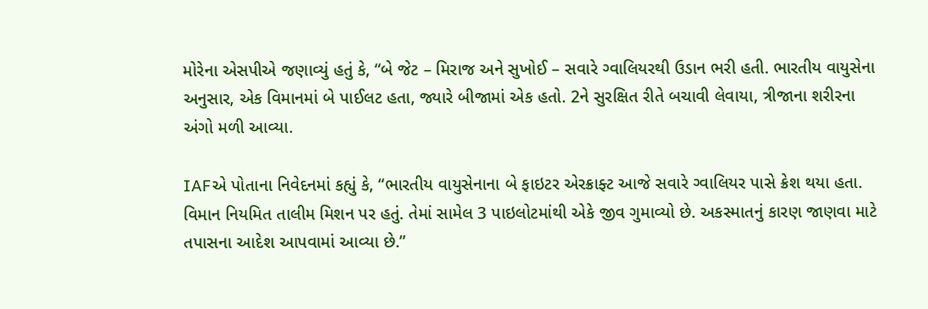મોરેના એસપીએ જણાવ્યું હતું કે, “બે જેટ – મિરાજ અને સુખોઈ – સવારે ગ્વાલિયરથી ઉડાન ભરી હતી. ભારતીય વાયુસેના અનુસાર, એક વિમાનમાં બે પાઈલટ હતા, જ્યારે બીજામાં એક હતો. 2ને સુરક્ષિત રીતે બચાવી લેવાયા, ત્રીજાના શરીરના અંગો મળી આવ્યા.

IAFએ પોતાના નિવેદનમાં કહ્યું કે, “ભારતીય વાયુસેનાના બે ફાઇટર એરક્રાફ્ટ આજે સવારે ગ્વાલિયર પાસે ક્રેશ થયા હતા. વિમાન નિયમિત તાલીમ મિશન પર હતું. તેમાં સામેલ 3 પાઇલોટમાંથી એકે જીવ ગુમાવ્યો છે. અકસ્માતનું કારણ જાણવા માટે તપાસના આદેશ આપવામાં આવ્યા છે.”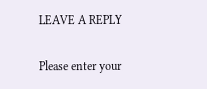LEAVE A REPLY

Please enter your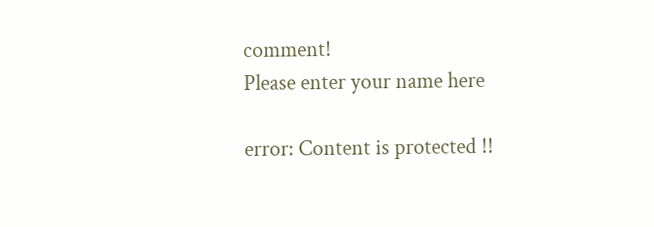comment!
Please enter your name here

error: Content is protected !!